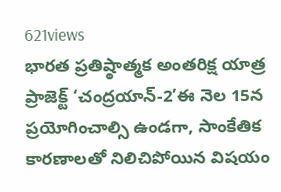621views
భారత ప్రతిష్ఠాత్మక అంతరిక్ష యాత్ర ప్రాజెక్ట్ ‘చంద్రయాన్-2’ఈ నెల 15న ప్రయోగించాల్సి ఉండగా, సాంకేతిక కారణాలతో నిలిచిపోయిన విషయం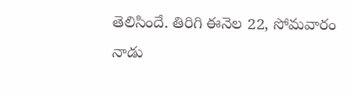తెలిసిందే. తిరిగి ఈనెల 22, సోమవారం నాడు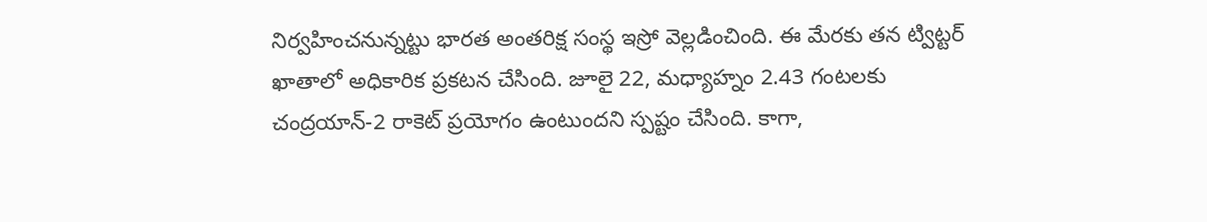నిర్వహించనున్నట్టు భారత అంతరిక్ష సంస్థ ఇస్రో వెల్లడించింది. ఈ మేరకు తన ట్విట్టర్ ఖాతాలో అధికారిక ప్రకటన చేసింది. జూలై 22, మధ్యాహ్నం 2.43 గంటలకు చంద్రయాన్-2 రాకెట్ ప్రయోగం ఉంటుందని స్పష్టం చేసింది. కాగా,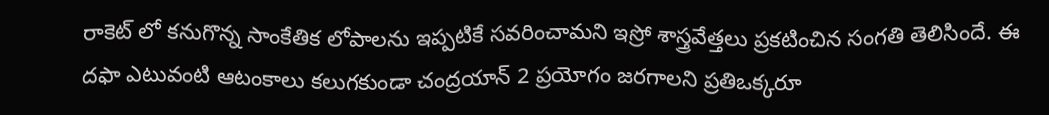రాకెట్ లో కనుగొన్న సాంకేతిక లోపాలను ఇప్పటికే సవరించామని ఇస్రో శాస్త్రవేత్తలు ప్రకటించిన సంగతి తెలిసిందే. ఈ దఫా ఎటువంటి ఆటంకాలు కలుగకుండా చంద్రయాన్ 2 ప్రయోగం జరగాలని ప్రతిఒక్కరూ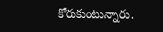కోరుకుంటున్నారు.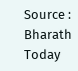Source : Bharath Today